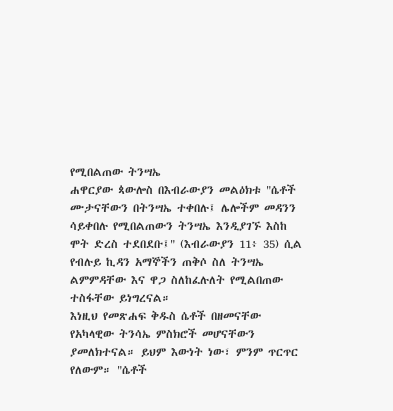የሚበልጠው ትንሣኤ
ሐዋርያው ጳውሎስ በእብራውያን መልዕክቱ "ሴቶች ሙታናቸውን በትንሣኤ ተቀበሉ፤ ሌሎችም መዳንን ሳይቀበሉ የሚበልጠውን ትንሣኤ እንዲያገኙ እስከ ሞት ድረስ ተደበደቡ፤" (እብራውያን 11፥ 35) ሲል የብሉይ ኪዳን አማኞችን ጠቅሶ ስለ ትንሣኤ ልምምዳቸው እና ዋጋ ስለከፈሉለት የሚልበጠው ተስፋቸው ይነግረናል።
እነዚህ የመጽሐፍ ቅዱስ ሴቶች በዘመናቸው የአካላዊው ትንሳኤ ምስክሮች መሆናቸውን ያመለክተናል። ይህም እውነት ነው፣ ምንም ጥርጥር የለውም። "ሴቶች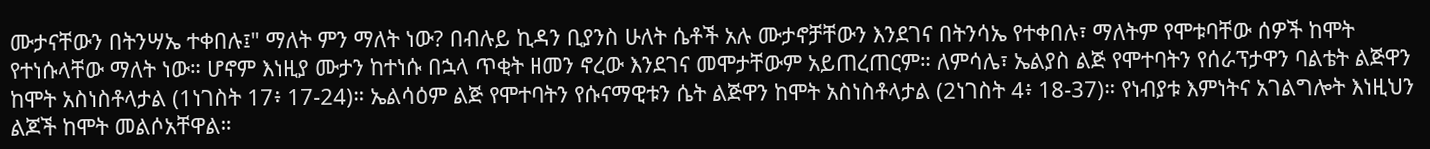ሙታናቸውን በትንሣኤ ተቀበሉ፤" ማለት ምን ማለት ነው? በብሉይ ኪዳን ቢያንስ ሁለት ሴቶች አሉ ሙታኖቻቸውን እንደገና በትንሳኤ የተቀበሉ፣ ማለትም የሞቱባቸው ሰዎች ከሞት የተነሱላቸው ማለት ነው። ሆኖም እነዚያ ሙታን ከተነሱ በኋላ ጥቂት ዘመን ኖረው እንደገና መሞታቸውም አይጠረጠርም። ለምሳሌ፣ ኤልያስ ልጅ የሞተባትን የሰራፕታዋን ባልቴት ልጅዋን ከሞት አስነስቶላታል (1ነገስት 17፥ 17-24)። ኤልሳዕም ልጅ የሞተባትን የሱናማዊቱን ሴት ልጅዋን ከሞት አስነስቶላታል (2ነገስት 4፥ 18-37)። የነብያቱ እምነትና አገልግሎት እነዚህን ልጆች ከሞት መልሶአቸዋል።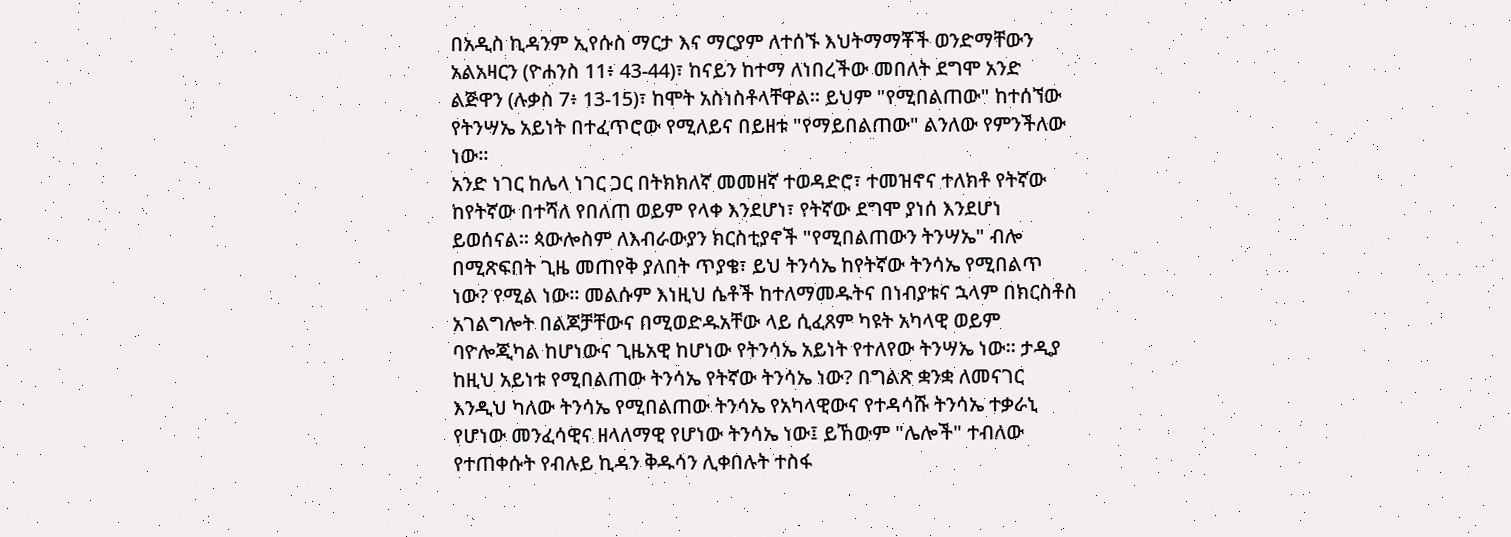በአዲስ ኪዳንም ኢየሱስ ማርታ እና ማርያም ለተሰኙ እህትማማቾች ወንድማቸውን አልአዛርን (ዮሐንስ 11፥ 43-44)፣ ከናይን ከተማ ለነበረችው መበለት ደግሞ አንድ ልጅዋን (ሉቃስ 7፥ 13-15)፣ ከሞት አስነስቶላቸዋል። ይህም "የሚበልጠው" ከተሰኘው የትንሣኤ አይነት በተፈጥሮው የሚለይና በይዘቱ "የማይበልጠው" ልንለው የምንችለው ነው።
አንድ ነገር ከሌላ ነገር ጋር በትክክለኛ መመዘኛ ተወዳድሮ፣ ተመዝኖና ተለክቶ የትኛው ከየትኛው በተሻለ የበለጠ ወይም የላቀ እንደሆነ፣ የትኛው ደግሞ ያነሰ እንደሆነ ይወሰናል። ጳውሎስም ለእብራውያን ክርስቲያኖች "የሚበልጠውን ትንሣኤ" ብሎ በሚጽፍበት ጊዜ መጠየቅ ያለበት ጥያቄ፣ ይህ ትንሳኤ ከየትኛው ትንሳኤ የሚበልጥ ነው? የሚል ነው። መልሱም እነዚህ ሴቶች ከተለማመዱትና በነብያቱና ኋላም በክርስቶስ አገልግሎት በልጆቻቸውና በሚወድዱአቸው ላይ ሲፈጸም ካዩት አካላዊ ወይም ባዮሎጂካል ከሆነውና ጊዜአዊ ከሆነው የትንሳኤ አይነት የተለየው ትንሣኤ ነው። ታዲያ ከዚህ አይነቱ የሚበልጠው ትንሳኤ የትኛው ትንሳኤ ነው? በግልጽ ቋንቋ ለመናገር እንዲህ ካለው ትንሳኤ የሚበልጠው ትንሳኤ የአካላዊውና የተዳሳሹ ትንሳኤ ተቃራኒ የሆነው መንፈሳዊና ዘላለማዊ የሆነው ትንሳኤ ነው፤ ይኸውም "ሌሎች" ተብለው የተጠቀሱት የብሉይ ኪዳን ቅዱሳን ሊቀበሉት ተስፋ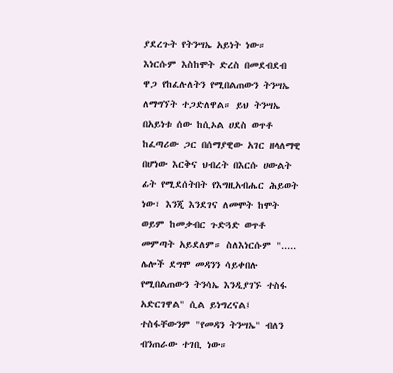ያደረጉት የትንሣኤ አይነት ነው። እነርሱም እስከሞት ድረስ በመደብደብ ዋጋ የከፈሉለትን የሚበልጠውን ትንሣኤ ለማግኘት ተጋድለዋል። ይህ ትንሣኤ በአይነቱ ሰው ከሲኦል ሀደስ ወጥቶ ከፈጣሪው ጋር በሰማያዊው አገር ዘላለማዊ በሆነው እርቅና ህብረት በእርሱ ሀውልት ፊት የሚደሰትበት የእግዚአብሔር ሕይወት ነው፣ እንጂ እንደገና ለመሞት ከሞት ወይም ከመቃብር ጉድጓድ ወጥቶ መምጣት አይደለም። ስለእነርሱም "..... ሌሎች ደግሞ መዳንን ሳይቀበሉ የሚበልጠውን ትንሳኤ እንዲያገኙ ተስፋ አድርገዋል" ሲል ይነግረናል፤ ተስፋቸውንም "የመዳን ትንሣኤ" ብለን ብንጠራው ተገቢ ነው።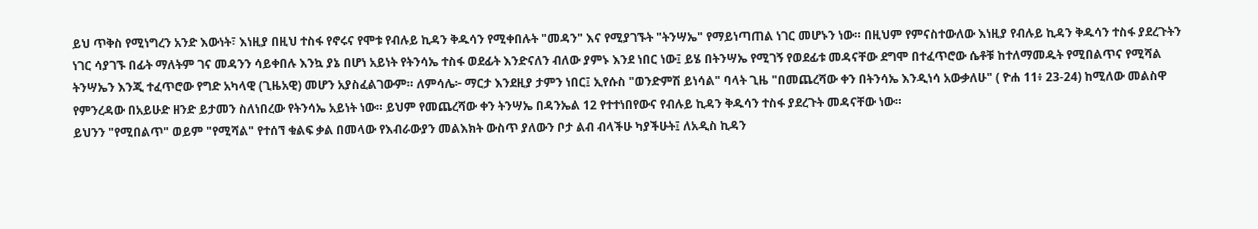ይህ ጥቅስ የሚነግረን አንድ እውነት፣ እነዚያ በዚህ ተስፋ የኖሩና የሞቱ የብሉይ ኪዳን ቅዱሳን የሚቀበሉት "መዳን" እና የሚያገኙት "ትንሣኤ" የማይነጣጠል ነገር መሆኑን ነው። በዚህም የምናስተውለው እነዚያ የብሉይ ኪዳን ቅዱሳን ተስፋ ያደረጉትን ነገር ሳያገኙ በፊት ማለትም ገና መዳንን ሳይቀበሉ እንኳ ያኔ በሆነ አይነት የትንሳኤ ተስፋ ወደፊት እንድናለን ብለው ያምኑ እንደ ነበር ነው፤ ይሄ በትንሣኤ የሚገኝ የወደፊቱ መዳናቸው ደግሞ በተፈጥሮው ሴቶቹ ከተለማመዱት የሚበልጥና የሚሻል ትንሣኤን እንጂ ተፈጥሮው የግድ አካላዊ (ጊዜአዊ) መሆን አያስፈልገውም። ለምሳሌ፦ ማርታ እንደዚያ ታምን ነበር፤ ኢየሱስ "ወንድምሽ ይነሳል" ባላት ጊዜ "በመጨረሻው ቀን በትንሳኤ እንዲነሳ አውቃለሁ" ( ዮሐ 11፥ 23-24) ከሚለው መልስዋ የምንረዳው በአይሁድ ዘንድ ይታመን ስለነበረው የትንሳኤ አይነት ነው። ይህም የመጨረሻው ቀን ትንሣኤ በዳንኤል 12 የተተነበየውና የብሉይ ኪዳን ቅዱሳን ተስፋ ያደረጉት መዳናቸው ነው።
ይህንን "የሚበልጥ" ወይም "የሚሻል" የተሰኘ ቁልፍ ቃል በመላው የእብራውያን መልእክት ውስጥ ያለውን ቦታ ልብ ብላችሁ ካያችሁት፤ ለአዲስ ኪዳን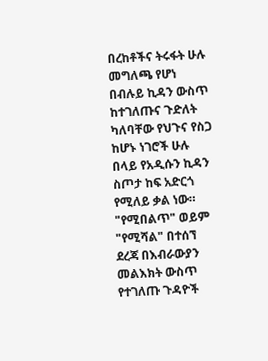በረከቶችና ትሩፋት ሁሉ መግለጫ የሆነ በብሉይ ኪዳን ውስጥ ከተገለጡና ጉድለት ካለባቸው የህጉና የስጋ ከሆኑ ነገሮች ሁሉ በላይ የአዲሱን ኪዳን ስጦታ ከፍ አድርጎ የሚለይ ቃል ነው። "የሚበልጥ" ወይም "የሚሻል" በተሰኘ ደረጃ በእብራውያን መልእክት ውስጥ የተገለጡ ጉዳዮች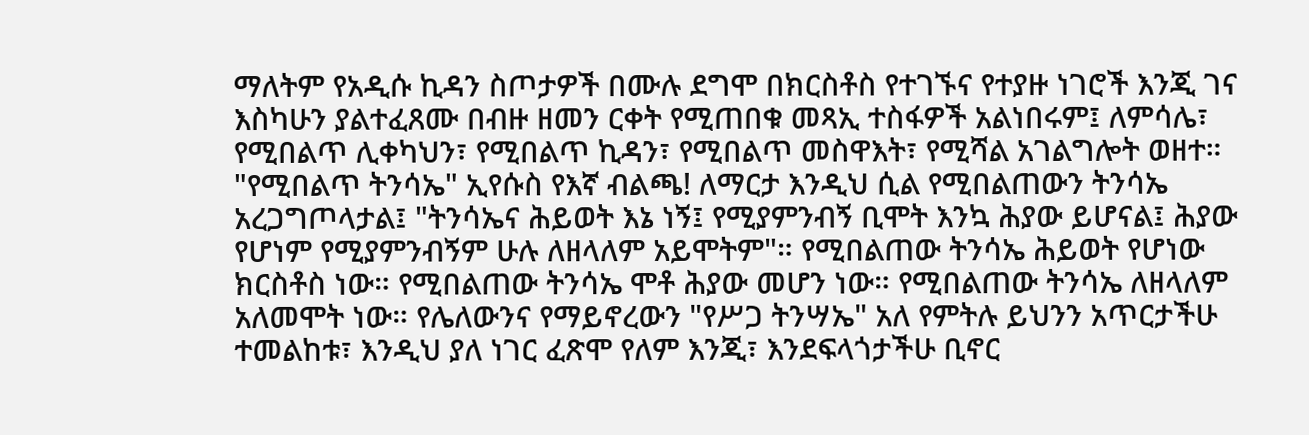ማለትም የአዲሱ ኪዳን ስጦታዎች በሙሉ ደግሞ በክርስቶስ የተገኙና የተያዙ ነገሮች እንጂ ገና እስካሁን ያልተፈጸሙ በብዙ ዘመን ርቀት የሚጠበቁ መጻኢ ተስፋዎች አልነበሩም፤ ለምሳሌ፣ የሚበልጥ ሊቀካህን፣ የሚበልጥ ኪዳን፣ የሚበልጥ መስዋእት፣ የሚሻል አገልግሎት ወዘተ። "የሚበልጥ ትንሳኤ" ኢየሱስ የእኛ ብልጫ! ለማርታ እንዲህ ሲል የሚበልጠውን ትንሳኤ አረጋግጦላታል፤ "ትንሳኤና ሕይወት እኔ ነኝ፤ የሚያምንብኝ ቢሞት እንኳ ሕያው ይሆናል፤ ሕያው የሆነም የሚያምንብኝም ሁሉ ለዘላለም አይሞትም"። የሚበልጠው ትንሳኤ ሕይወት የሆነው ክርስቶስ ነው። የሚበልጠው ትንሳኤ ሞቶ ሕያው መሆን ነው። የሚበልጠው ትንሳኤ ለዘላለም አለመሞት ነው። የሌለውንና የማይኖረውን "የሥጋ ትንሣኤ" አለ የምትሉ ይህንን አጥርታችሁ ተመልከቱ፣ እንዲህ ያለ ነገር ፈጽሞ የለም እንጂ፣ እንደፍላጎታችሁ ቢኖር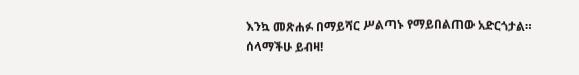እንኳ መጽሐፉ በማይሻር ሥልጣኑ የማይበልጠው አድርጎታል።
ሰላማችሁ ይብዛ!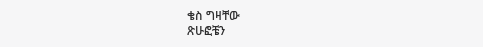ቄስ ግዛቸው
ጽሁፎቼን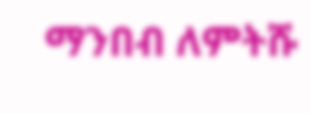ማንበብ ለምትሹ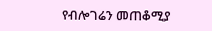የብሎገሬን መጠቆሚያ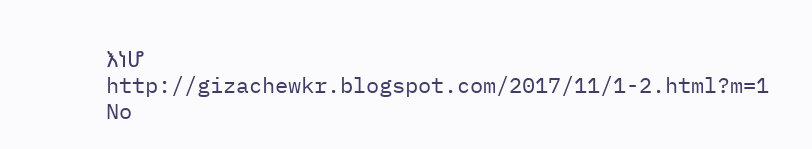እነሆ
http://gizachewkr.blogspot.com/2017/11/1-2.html?m=1
No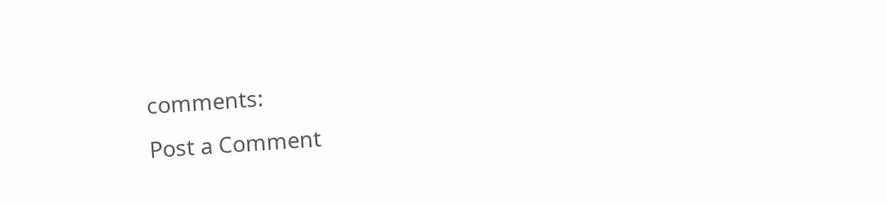comments:
Post a Comment